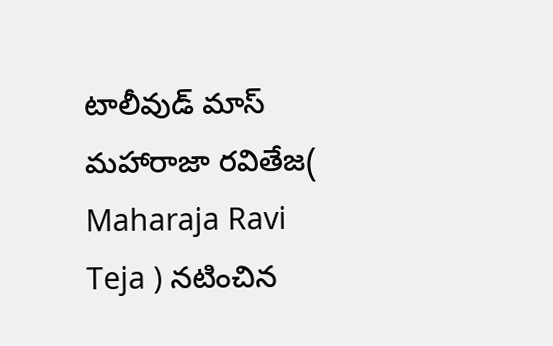టాలీవుడ్ మాస్ మహారాజా రవితేజ( Maharaja Ravi Teja ) నటించిన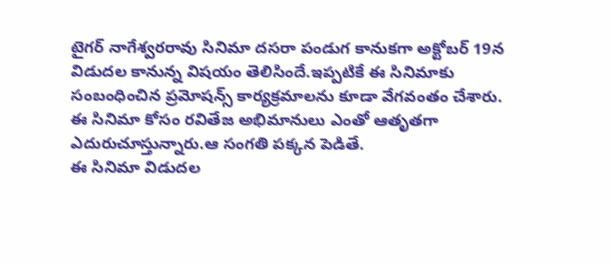టైగర్ నాగేశ్వరరావు సినిమా దసరా పండుగ కానుకగా అక్టోబర్ 19న విడుదల కానున్న విషయం తెలిసిందే.ఇప్పటికే ఈ సినిమాకు సంబంధించిన ప్రమోషన్స్ కార్యక్రమాలను కూడా వేగవంతం చేశారు.
ఈ సినిమా కోసం రవితేజ అభిమానులు ఎంతో ఆతృతగా ఎదురుచూస్తున్నారు.ఆ సంగతి పక్కన పెడితే.
ఈ సినిమా విడుదల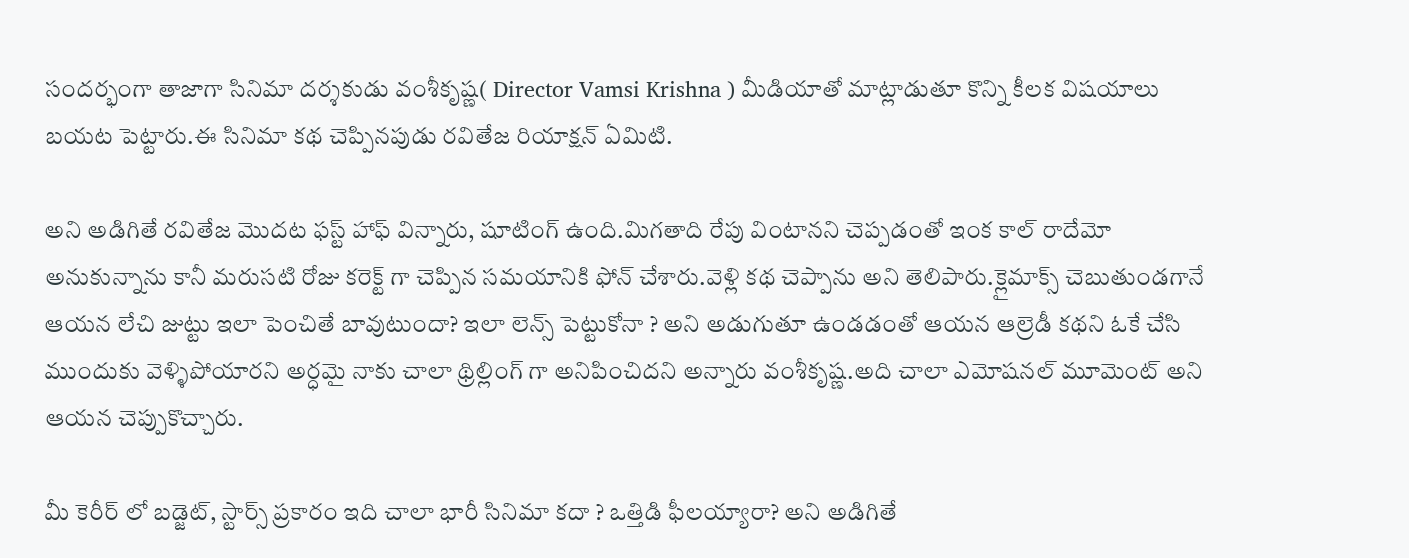సందర్భంగా తాజాగా సినిమా దర్శకుడు వంశీకృష్ణ( Director Vamsi Krishna ) మీడియాతో మాట్లాడుతూ కొన్ని కీలక విషయాలు బయట పెట్టారు.ఈ సినిమా కథ చెప్పినపుడు రవితేజ రియాక్షన్ ఏమిటి.

అని అడిగితే రవితేజ మొదట ఫస్ట్ హాఫ్ విన్నారు, షూటింగ్ ఉంది.మిగతాది రేపు వింటానని చెప్పడంతో ఇంక కాల్ రాదేమో అనుకున్నాను కానీ మరుసటి రోజు కరెక్ట్ గా చెప్పిన సమయానికి ఫోన్ చేశారు.వెళ్లి కథ చెప్పాను అని తెలిపారు.క్లైమాక్స్ చెబుతుండగానే ఆయన లేచి జుట్టు ఇలా పెంచితే బావుటుందా? ఇలా లెన్స్ పెట్టుకోనా ? అని అడుగుతూ ఉండడంతో ఆయన ఆల్రెడీ కథని ఓకే చేసి ముందుకు వెళ్ళిపోయారని అర్ధమై నాకు చాలా థ్రిల్లింగ్ గా అనిపించిదని అన్నారు వంశీకృష్ణ.అది చాలా ఎమోషనల్ మూమెంట్ అని ఆయన చెప్పుకొచ్చారు.

మీ కెరీర్ లో బడ్జెట్, స్టార్స్ ప్రకారం ఇది చాలా భారీ సినిమా కదా ? ఒత్తిడి ఫీలయ్యారా? అని అడిగితే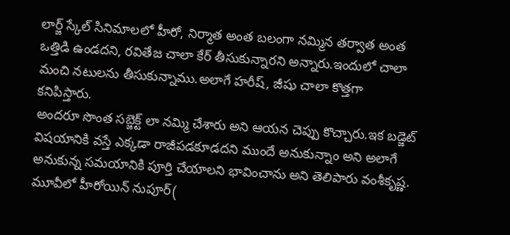లార్జ్ స్కేల్ సినిమాలలో హీరో, నిర్మాత అంత బలంగా నమ్మిన తర్వాత అంత ఒత్తిడి ఉండదని, రవితేజ చాలా కేర్ తీసుకున్నారని అన్నారు.ఇందులో చాలా మంచి నటులను తీసుకున్నాము.అలాగే హరీష్, జీషు చాలా కొత్తగా కనిపిస్తారు.
అందరూ సొంత సబ్జెక్ట్ లా నమ్మి చేశారు అని ఆయన చెప్పు కొచ్చారు.ఇక బడ్జెట్ విషయానికి వస్తే ఎక్కడా రాజీపడకూడదని ముందే అనుకున్నాం అని అలాగే అనుకున్న సమయానికి పూర్తి చేయాలని భావించాను అని తెలిపారు వంశీకృష్ణ.
మూవీలో హీరోయిన్ నుపూర్(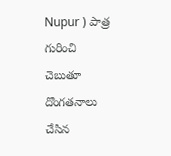Nupur ) పాత్ర గురించి చెబుతూ దొంగతనాలు చేసిన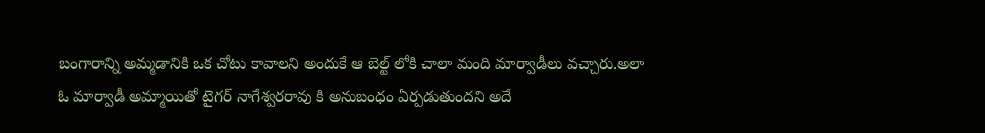బంగారాన్ని అమ్మడానికి ఒక చోటు కావాలని అందుకే ఆ బెల్ట్ లోకి చాలా మంది మార్వాడీలు వచ్చారు.అలా ఓ మార్వాడీ అమ్మాయితో టైగర్ నాగేశ్వరరావు కి అనుబంధం ఏర్పడుతుందని అదే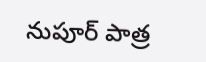నుపూర్ పాత్ర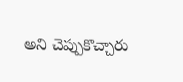అని చెప్పుకొచ్చారు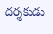దర్శకుడు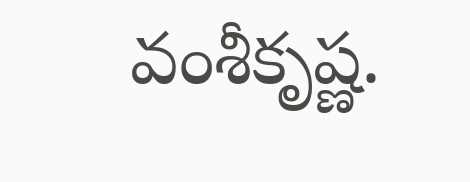వంశీకృష్ణ.